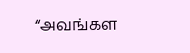“அவங்கள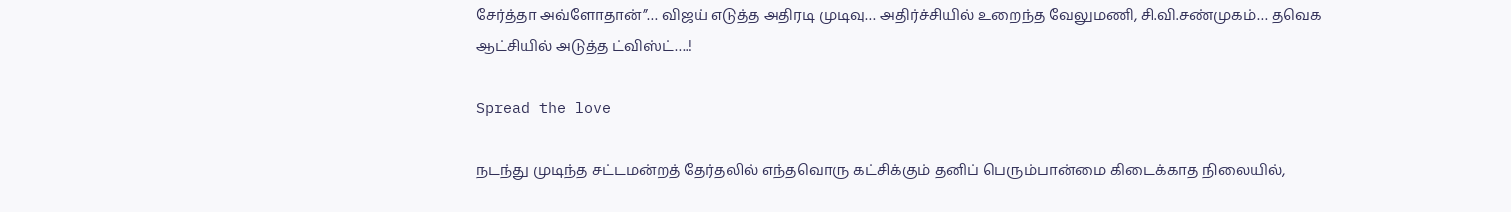சேர்த்தா அவ்ளோதான்”… விஜய் எடுத்த அதிரடி முடிவு… அதிர்ச்சியில் உறைந்த வேலுமணி, சி.வி.சண்முகம்… தவெக ஆட்சியில் அடுத்த ட்விஸ்ட்….!

Spread the love

நடந்து முடிந்த சட்டமன்றத் தேர்தலில் எந்தவொரு கட்சிக்கும் தனிப் பெரும்பான்மை கிடைக்காத நிலையில்,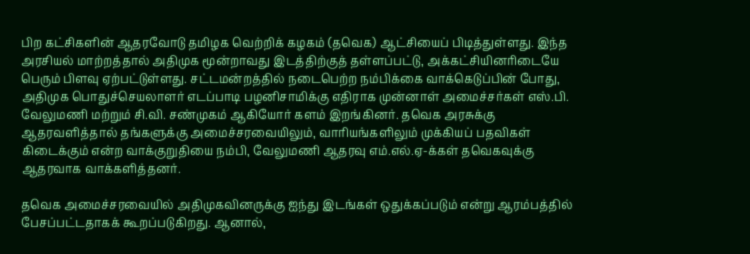பிற கட்சிகளின் ஆதரவோடு தமிழக வெற்றிக் கழகம் (தவெக) ஆட்சியைப் பிடித்துள்ளது. இந்த அரசியல் மாற்றத்தால் அதிமுக மூன்றாவது இடத்திற்குத் தள்ளப்பட்டு, அக்கட்சியினரிடையே பெரும் பிளவு ஏற்பட்டுள்ளது. சட்டமன்றத்தில் நடைபெற்ற நம்பிக்கை வாக்கெடுப்பின் போது, அதிமுக பொதுச்செயலாளர் எடப்பாடி பழனிசாமிக்கு எதிராக முன்னாள் அமைச்சர்கள் எஸ்.பி. வேலுமணி மற்றும் சி.வி. சண்முகம் ஆகியோர் களம் இறங்கினர். தவெக அரசுக்கு ஆதரவளித்தால் தங்களுக்கு அமைச்சரவையிலும், வாரியங்களிலும் முக்கியப் பதவிகள் கிடைக்கும் என்ற வாக்குறுதியை நம்பி, வேலுமணி ஆதரவு எம்.எல்.ஏ-க்கள் தவெகவுக்கு ஆதரவாக வாக்களித்தனர்.

தவெக அமைச்சரவையில் அதிமுகவினருக்கு ஐந்து இடங்கள் ஒதுக்கப்படும் என்று ஆரம்பத்தில் பேசப்பட்டதாகக் கூறப்படுகிறது. ஆனால்,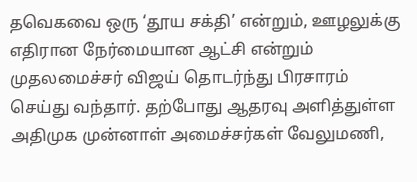தவெகவை ஒரு ‘தூய சக்தி’ என்றும், ஊழலுக்கு எதிரான நேர்மையான ஆட்சி என்றும் முதலமைச்சர் விஜய் தொடர்ந்து பிரசாரம் செய்து வந்தார். தற்போது ஆதரவு அளித்துள்ள அதிமுக முன்னாள் அமைச்சர்கள் வேலுமணி,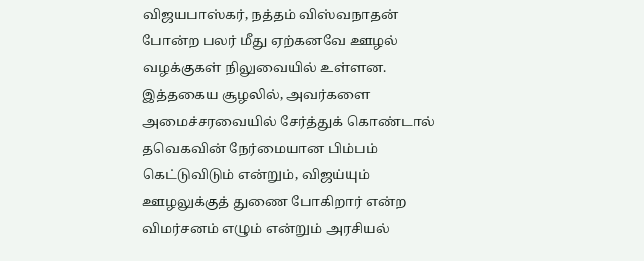விஜயபாஸ்கர், நத்தம் விஸ்வநாதன் போன்ற பலர் மீது ஏற்கனவே ஊழல் வழக்குகள் நிலுவையில் உள்ளன. இத்தகைய சூழலில், அவர்களை அமைச்சரவையில் சேர்த்துக் கொண்டால் தவெகவின் நேர்மையான பிம்பம் கெட்டுவிடும் என்றும், விஜய்யும் ஊழலுக்குத் துணை போகிறார் என்ற விமர்சனம் எழும் என்றும் அரசியல்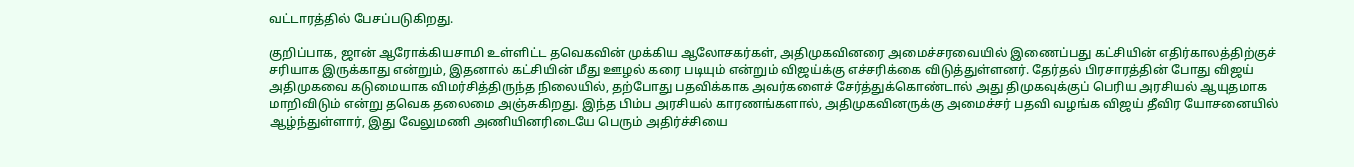வட்டாரத்தில் பேசப்படுகிறது.

குறிப்பாக, ஜான் ஆரோக்கியசாமி உள்ளிட்ட தவெகவின் முக்கிய ஆலோசகர்கள், அதிமுகவினரை அமைச்சரவையில் இணைப்பது கட்சியின் எதிர்காலத்திற்குச் சரியாக இருக்காது என்றும், இதனால் கட்சியின் மீது ஊழல் கரை படியும் என்றும் விஜய்க்கு எச்சரிக்கை விடுத்துள்ளனர். தேர்தல் பிரசாரத்தின் போது விஜய் அதிமுகவை கடுமையாக விமர்சித்திருந்த நிலையில், தற்போது பதவிக்காக அவர்களைச் சேர்த்துக்கொண்டால் அது திமுகவுக்குப் பெரிய அரசியல் ஆயுதமாக மாறிவிடும் என்று தவெக தலைமை அஞ்சுகிறது. இந்த பிம்ப அரசியல் காரணங்களால், அதிமுகவினருக்கு அமைச்சர் பதவி வழங்க விஜய் தீவிர யோசனையில் ஆழ்ந்துள்ளார், இது வேலுமணி அணியினரிடையே பெரும் அதிர்ச்சியை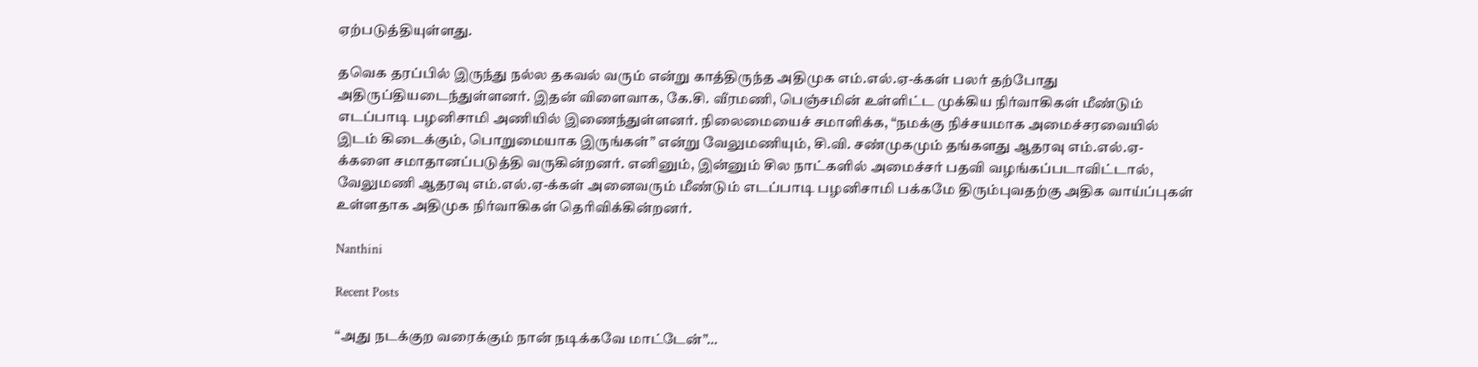ஏற்படுத்தியுள்ளது.

தவெக தரப்பில் இருந்து நல்ல தகவல் வரும் என்று காத்திருந்த அதிமுக எம்.எல்.ஏ-க்கள் பலர் தற்போது அதிருப்தியடைந்துள்ளனர். இதன் விளைவாக, கே.சி. வீரமணி, பெஞ்சமின் உள்ளிட்ட முக்கிய நிர்வாகிகள் மீண்டும் எடப்பாடி பழனிசாமி அணியில் இணைந்துள்ளனர். நிலைமையைச் சமாளிக்க, “நமக்கு நிச்சயமாக அமைச்சரவையில் இடம் கிடைக்கும், பொறுமையாக இருங்கள்” என்று வேலுமணியும், சி.வி. சண்முகமும் தங்களது ஆதரவு எம்.எல்.ஏ-க்களை சமாதானப்படுத்தி வருகின்றனர். எனினும், இன்னும் சில நாட்களில் அமைச்சர் பதவி வழங்கப்படாவிட்டால், வேலுமணி ஆதரவு எம்.எல்.ஏ-க்கள் அனைவரும் மீண்டும் எடப்பாடி பழனிசாமி பக்கமே திரும்புவதற்கு அதிக வாய்ப்புகள் உள்ளதாக அதிமுக நிர்வாகிகள் தெரிவிக்கின்றனர்.

Nanthini

Recent Posts

“அது நடக்குற வரைக்கும் நான் நடிக்கவே மாட்டேன்”…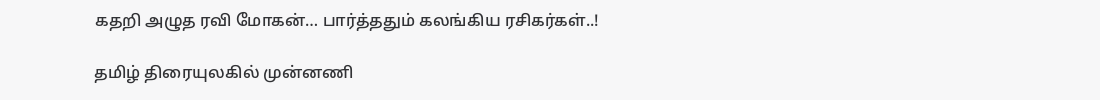கதறி அழுத ரவி மோகன்… பார்த்ததும் கலங்கிய ரசிகர்கள்..!

தமிழ் திரையுலகில் முன்னணி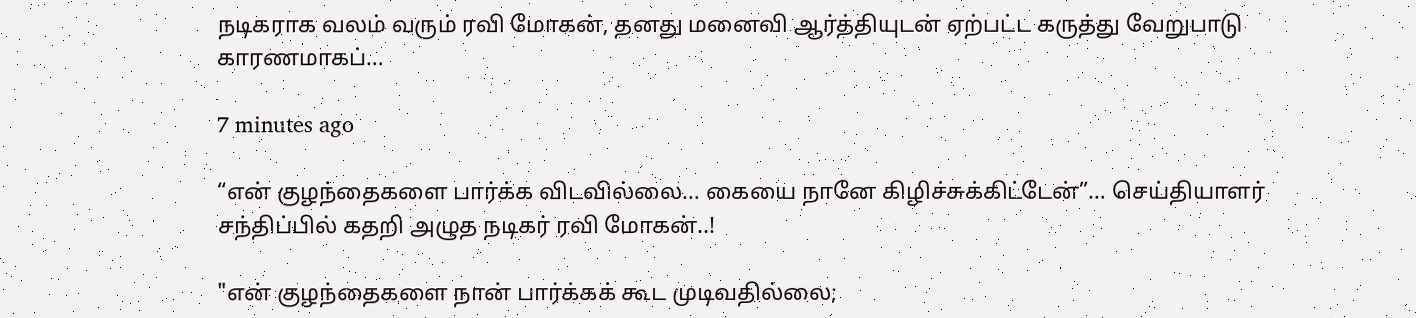நடிகராக வலம் வரும் ரவி மோகன், தனது மனைவி ஆர்த்தியுடன் ஏற்பட்ட கருத்து வேறுபாடு காரணமாகப்…

7 minutes ago

“என் குழந்தைகளை பார்க்க விடவில்லை… கையை நானே கிழிச்சுக்கிட்டேன்”… செய்தியாளர் சந்திப்பில் கதறி அழுத நடிகர் ரவி மோகன்..!

"என் குழந்தைகளை நான் பார்க்கக் கூட முடிவதில்லை;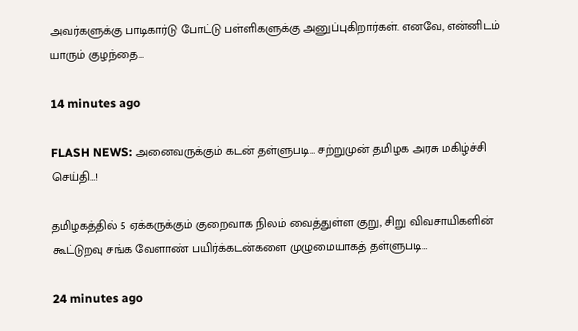அவர்களுக்கு பாடிகார்டு போட்டு பள்ளிகளுக்கு அனுப்புகிறார்கள். எனவே, என்னிடம் யாரும் குழந்தை…

14 minutes ago

FLASH NEWS: அனைவருக்கும் கடன் தள்ளுபடி… சற்றுமுன் தமிழக அரசு மகிழ்ச்சி செய்தி…!

தமிழகத்தில் 5 ஏக்கருக்கும் குறைவாக நிலம் வைத்துள்ள குறு, சிறு விவசாயிகளின் கூட்டுறவு சங்க வேளாண் பயிர்க்கடன்களை முழுமையாகத் தள்ளுபடி…

24 minutes ago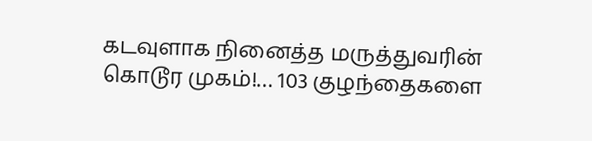கடவுளாக நினைத்த மருத்துவரின் கொடூர முகம்!… 103 குழந்தைகளை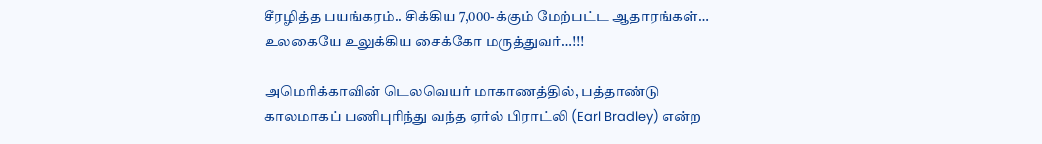சீரழித்த பயங்கரம்.. சிக்கிய 7,000-க்கும் மேற்பட்ட ஆதாரங்கள்… உலகையே உலுக்கிய சைக்கோ மருத்துவர்…!!!

அமெரிக்காவின் டெலவெயர் மாகாணத்தில், பத்தாண்டு காலமாகப் பணிபுரிந்து வந்த ஏர்ல் பிராட்லி (Earl Bradley) என்ற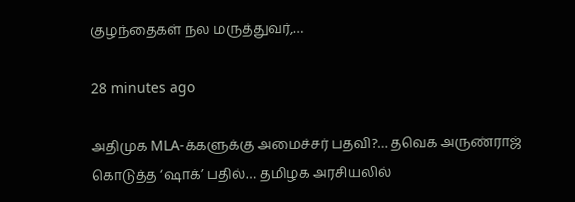குழந்தைகள் நல மருத்துவர்,…

28 minutes ago

அதிமுக MLA-க்களுக்கு அமைச்சர் பதவி?… தவெக அருண்ராஜ் கொடுத்த ‘ஷாக்’ பதில்… தமிழக அரசியலில்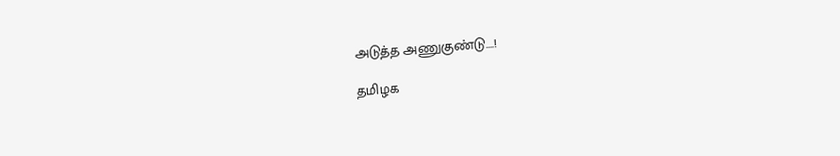அடுத்த அணுகுண்டு….!

தமிழக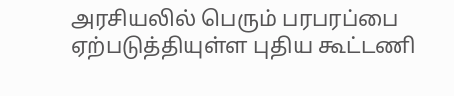அரசியலில் பெரும் பரபரப்பை ஏற்படுத்தியுள்ள புதிய கூட்டணி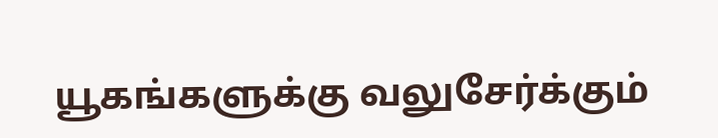யூகங்களுக்கு வலுசேர்க்கும்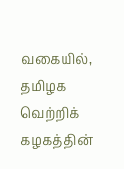வகையில், தமிழக வெற்றிக் கழகத்தின்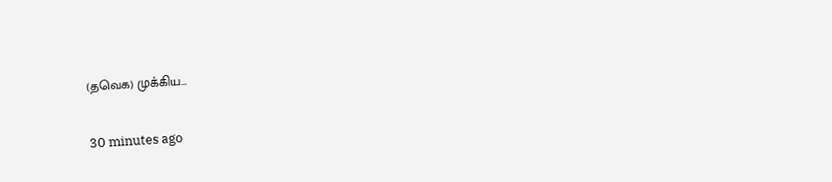(தவெக) முக்கிய…

30 minutes ago